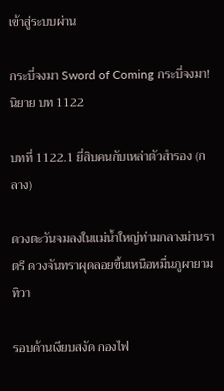เข้าสู่ระบบผ่าน

กระบี่จงมา Sword of Coming กระบี่จงมา! นิยาย บท 1122

บทที่ 1122.1 ยี่สิบคนกับเหล่าตัวสำรอง (กลาง)

ดวงตะวันจมลงในแม่น้ำใหญ่ท่ามกลางม่านราตรี ดวงจันทราผุดลอยขึ้นเหนือหมื่นภูผายามทิวา

รอบด้านเงียบสงัด กองไฟ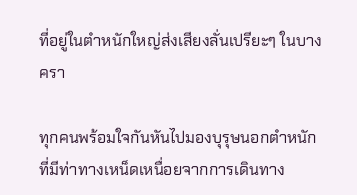ที่อยู่ในตำหนักใหญ่ส่งเสียงลั่นเปรียะๆ ในบางครา

ทุกคนพร้อมใจกันหันไปมองบุรุษนอกตำหนักที่มีท่าทางเหน็ดเหนื่อยจากการเดินทาง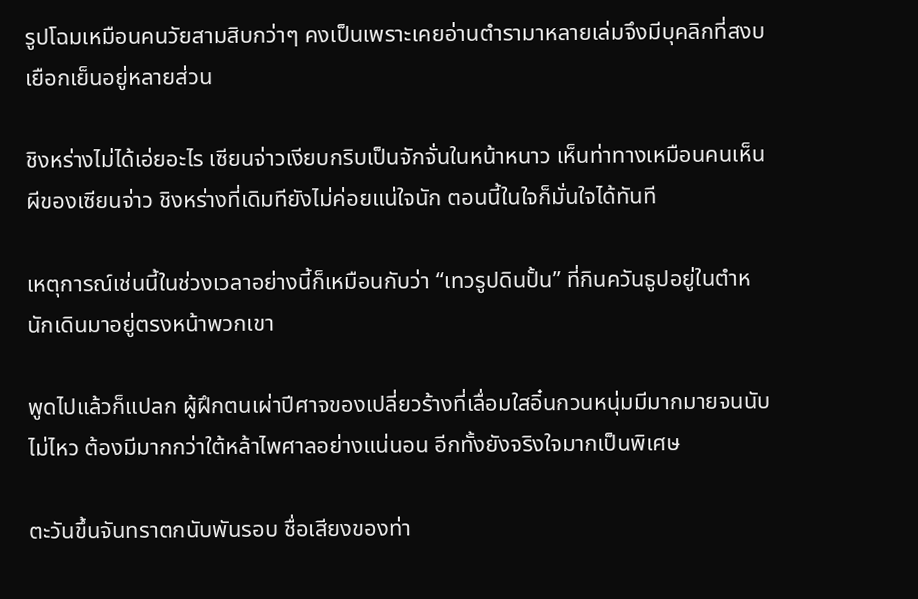รูปโฉมเหมือนคนวัยสามสิบกว่าๆ คงเป็นเพราะเคยอ่านตำรามาหลายเล่มจึงมีบุคลิกที่สงบเยือกเย็นอยู่หลายส่วน

ชิงหร่างไม่ได้เอ่ยอะไร เซียนจ่าวเงียบกริบเป็นจักจั่นในหน้าหนาว เห็นท่าทางเหมือนคนเห็นผีของเซียนจ่าว ชิงหร่างที่เดิมทียังไม่ค่อยแน่ใจนัก ตอนนี้ในใจก็มั่นใจได้ทันที

เหตุการณ์เช่นนี้ในช่วงเวลาอย่างนี้ก็เหมือนกับว่า “เทวรูปดินปั้น” ที่กินควันธูปอยู่ในตำหนักเดินมาอยู่ตรงหน้าพวกเขา

พูดไปแล้วก็แปลก ผู้ฝึกตนเผ่าปีศาจของเปลี่ยวร้างที่เลื่อมใสอิ๋นกวนหนุ่มมีมากมายจนนับไม่ไหว ต้องมีมากกว่าใต้หล้าไพศาลอย่างแน่นอน อีกทั้งยังจริงใจมากเป็นพิเศษ

ตะวันขึ้นจันทราตกนับพันรอบ ชื่อเสียงของท่า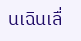นเฉินเลื่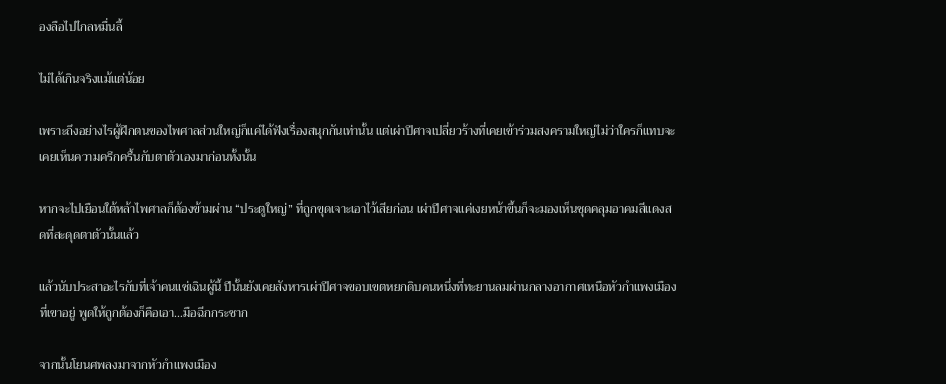องลือไปไกลหมื่นลี้

ไม่ได้เกินจริงแม้แต่น้อย

เพราะถึงอย่างไรผู้ฝึกตนของไพศาลส่วนใหญ่ก็แค่ได้ฟังเรื่องสนุกกันเท่านั้น แต่เผ่าปีศาจเปลี่ยวร้างที่เคยเข้าร่วมสงครามใหญ่ไม่ว่าใครก็แทบจะเคยเห็นความครึกครื้นกับตาตัวเองมาก่อนทั้งนั้น

หากจะไปเยือนใต้หล้าไพศาลก็ต้องข้ามผ่าน “ประตูใหญ่” ที่ถูกขุดเจาะเอาไว้เสียก่อน เผ่าปีศาจแค่เงยหน้าขึ้นก็จะมองเห็นชุดคลุมอาคมสีแดงสดที่สะดุดตาตัวนั้นแล้ว

แล้วนับประสาอะไรกับที่เจ้าคนแซ่เฉินผู้นี้ ปีนั้นยังเคยสังหารเผ่าปีศาจขอบเขตหยกดิบคนหนึ่งที่ทะยานลมผ่านกลางอากาศเหนือหัวกำแพงเมืองที่เขาอยู่ พูดให้ถูกต้องก็คือเอา…มือฉีกกระชาก

จากนั้นโยนศพลงมาจากหัวกำแพงเมือง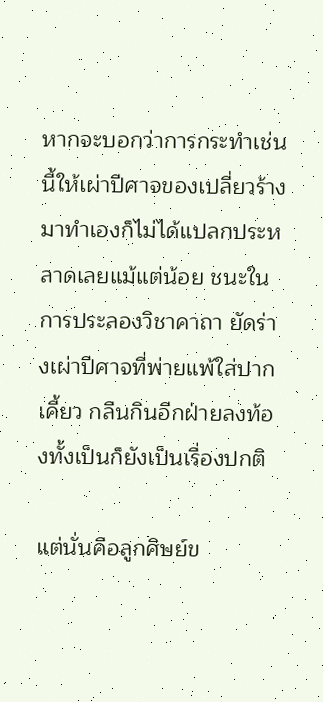หากจะบอกว่าการกระทำเช่นนี้ให้เผ่าปีศาจของเปลี่ยวร้างมาทำเองก็ไม่ได้แปลกประหลาดเลยแม้แต่น้อย ชนะในการประลองวิชาคาถา ยัดร่างเผ่าปีศาจที่พ่ายแพ้ใส่ปากเคี้ยว กลืนกินอีกฝ่ายลงท้องทั้งเป็นก็ยังเป็นเรื่องปกติ

แต่นั่นคือลูกศิษย์ข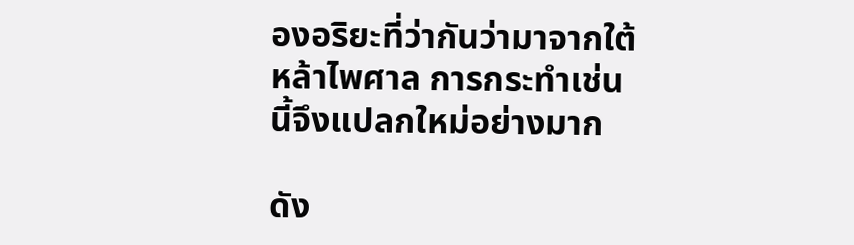องอริยะที่ว่ากันว่ามาจากใต้หล้าไพศาล การกระทำเช่นนี้จึงแปลกใหม่อย่างมาก

ดัง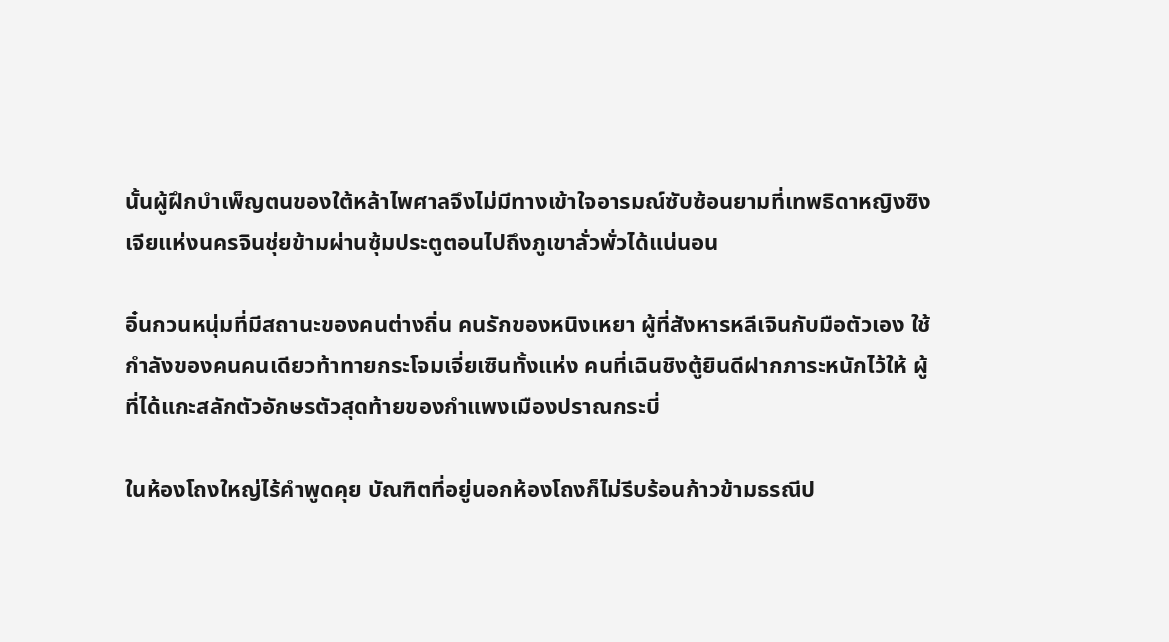นั้นผู้ฝึกบำเพ็ญตนของใต้หล้าไพศาลจึงไม่มีทางเข้าใจอารมณ์ซับซ้อนยามที่เทพธิดาหญิงซิงเจียแห่งนครจินชุ่ยข้ามผ่านซุ้มประตูตอนไปถึงภูเขาลั่วพั่วได้แน่นอน

อิ๋นกวนหนุ่มที่มีสถานะของคนต่างถิ่น คนรักของหนิงเหยา ผู้ที่สังหารหลีเจินกับมือตัวเอง ใช้กำลังของคนคนเดียวท้าทายกระโจมเจี่ยเซินทั้งแห่ง คนที่เฉินชิงตู้ยินดีฝากภาระหนักไว้ให้ ผู้ที่ได้แกะสลักตัวอักษรตัวสุดท้ายของกำแพงเมืองปราณกระบี่

ในห้องโถงใหญ่ไร้คำพูดคุย บัณฑิตที่อยู่นอกห้องโถงก็ไม่รีบร้อนก้าวข้ามธรณีป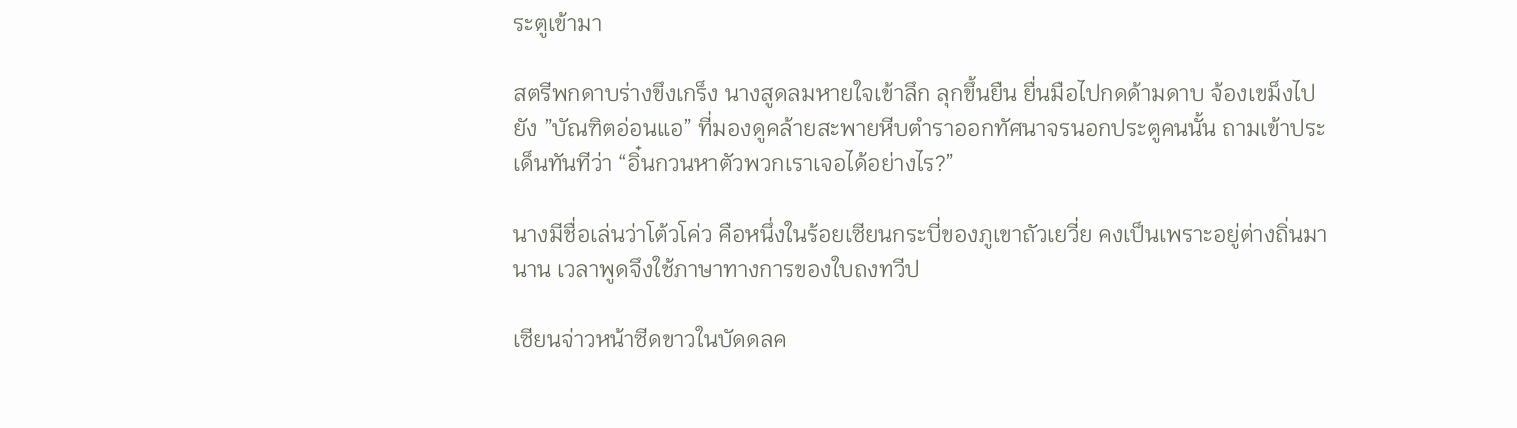ระตูเข้ามา

สตรีพกดาบร่างขึงเกร็ง นางสูดลมหายใจเข้าลึก ลุกขึ้นยืน ยื่นมือไปกดด้ามดาบ จ้องเขม็งไปยัง ”บัณฑิตอ่อนแอ” ที่มองดูคล้ายสะพายหีบตำราออกทัศนาจรนอกประตูคนนั้น ถามเข้าประเด็นทันทีว่า “อิ๋นกวนหาตัวพวกเราเจอได้อย่างไร?”

นางมีชื่อเล่นว่าโต้วโค่ว คือหนึ่งในร้อยเซียนกระบี่ของภูเขาถัวเยวี่ย คงเป็นเพราะอยู่ต่างถิ่นมานาน เวลาพูดจึงใช้ภาษาทางการของใบถงทวีป

เซียนจ่าวหน้าซีดขาวในบัดดลค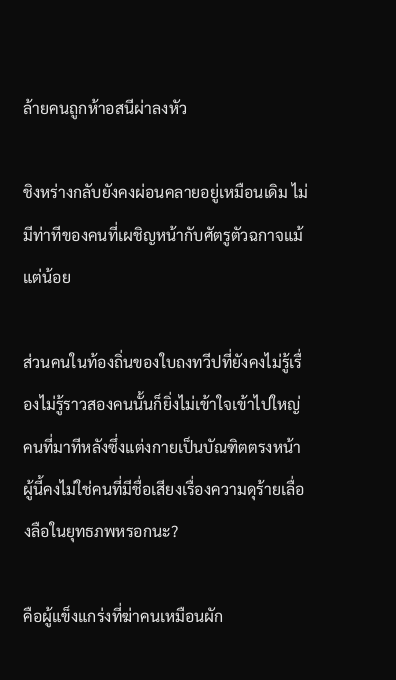ล้ายคนถูกห้าอสนีผ่าลงหัว

ชิงหร่างกลับยังคงผ่อนคลายอยู่เหมือนเดิม ไม่มีท่าทีของคนที่เผชิญหน้ากับศัตรูตัวฉกาจแม้แต่น้อย

ส่วนคนในท้องถิ่นของใบถงทวีปที่ยังคงไม่รู้เรื่องไม่รู้ราวสองคนนั้นก็ยิ่งไม่เข้าใจเข้าไปใหญ่ คนที่มาทีหลังซึ่งแต่งกายเป็นบัณฑิตตรงหน้าผู้นี้คงไม่ใช่คนที่มีชื่อเสียงเรื่องความดุร้ายเลื่องลือในยุทธภพหรอกนะ?

คือผู้แข็งแกร่งที่ฆ่าคนเหมือนผัก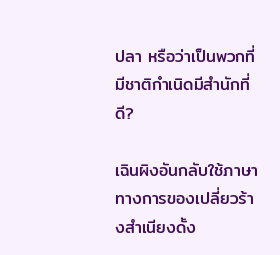ปลา หรือว่าเป็นพวกที่มีชาติกำเนิดมีสำนักที่ดี?

เฉินผิงอันกลับใช้ภาษาทางการของเปลี่ยวร้างสำเนียงดั้ง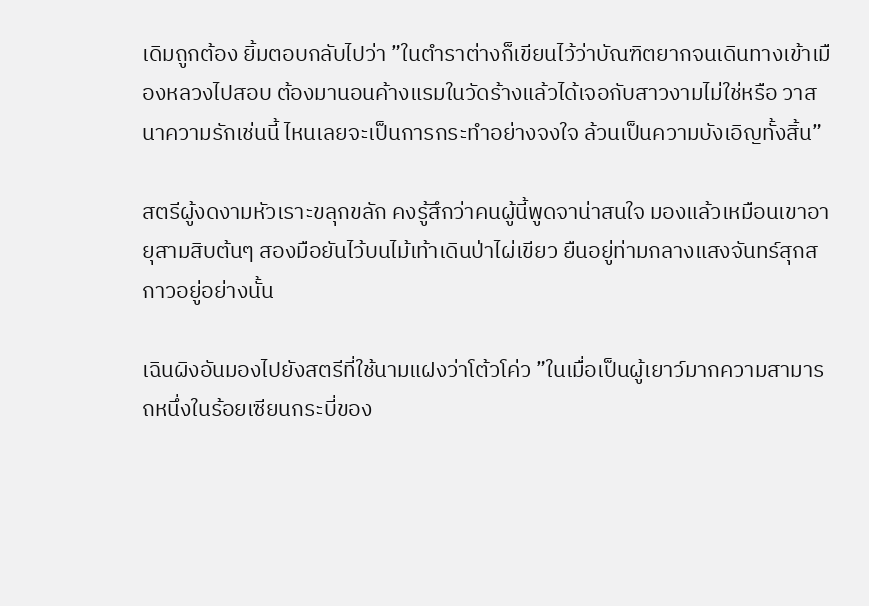เดิมถูกต้อง ยิ้มตอบกลับไปว่า ”ในตำราต่างก็เขียนไว้ว่าบัณฑิตยากจนเดินทางเข้าเมืองหลวงไปสอบ ต้องมานอนค้างแรมในวัดร้างแล้วได้เจอกับสาวงามไม่ใช่หรือ วาสนาความรักเช่นนี้ ไหนเลยจะเป็นการกระทำอย่างจงใจ ล้วนเป็นความบังเอิญทั้งสิ้น”

สตรีผู้งดงามหัวเราะขลุกขลัก คงรู้สึกว่าคนผู้นี้พูดจาน่าสนใจ มองแล้วเหมือนเขาอายุสามสิบต้นๆ สองมือยันไว้บนไม้เท้าเดินป่าไผ่เขียว ยืนอยู่ท่ามกลางแสงจันทร์สุกสกาวอยู่อย่างนั้น

เฉินผิงอันมองไปยังสตรีที่ใช้นามแฝงว่าโต้วโค่ว ”ในเมื่อเป็นผู้เยาว์มากความสามารถหนึ่งในร้อยเซียนกระบี่ของ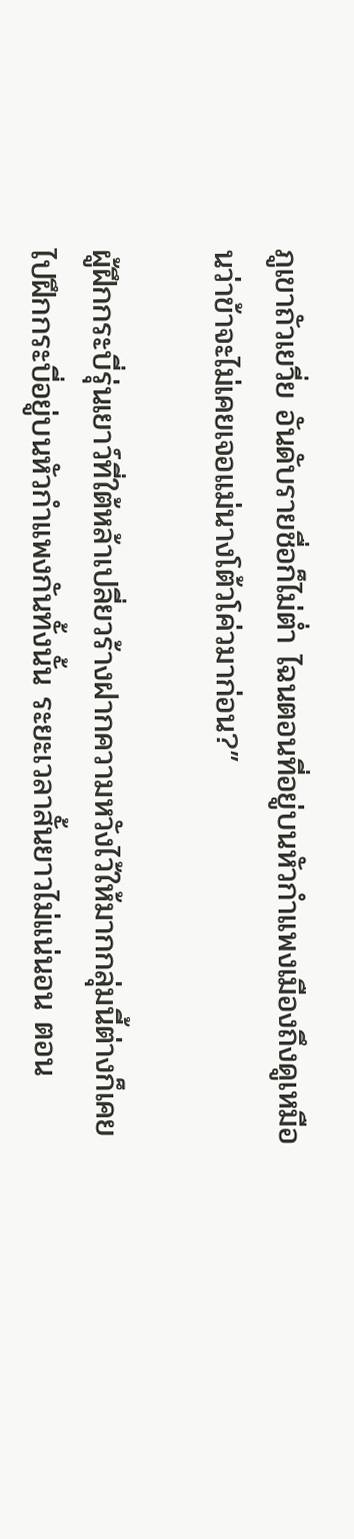ภูเขาถัวเยวี่ย อันดับรายชื่อก็ไม่ต่ำ ไฉนตอนที่อยู่บนหัวกำแพงเมืองถึงดูเหมือนว่าข้าจะไม่เคยเจอแม่นางโต้วโค่วมาก่อน?”

ผู้ฝึกกระบี่รุ่นเยาว์ที่ใต้หล้าเปลี่ยวร้างฝากความหวังไว้ให้มากกลุ่มนี้ต่างก็เคยไปฝึกกระบี่อยู่บนหัวกำแพงกันทั้งนั้น ระยะเวลาสั้นยาวไม่แน่นอน ตอน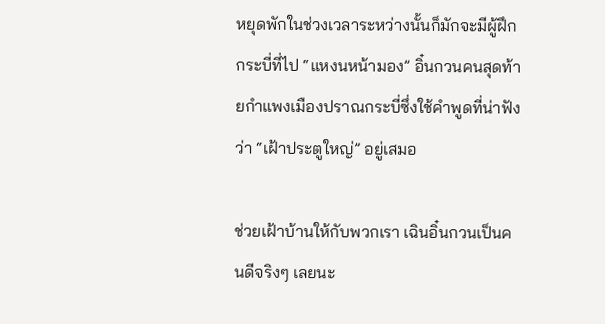หยุดพักในช่วงเวลาระหว่างนั้นก็มักจะมีผู้ฝึกกระบี่ที่ไป “แหงนหน้ามอง” อิ๋นกวนคนสุดท้ายกำแพงเมืองปราณกระบี่ซึ่งใช้คำพูดที่น่าฟังว่า “เฝ้าประตูใหญ่” อยู่เสมอ

ช่วยเฝ้าบ้านให้กับพวกเรา เฉินอิ๋นกวนเป็นคนดีจริงๆ เลยนะ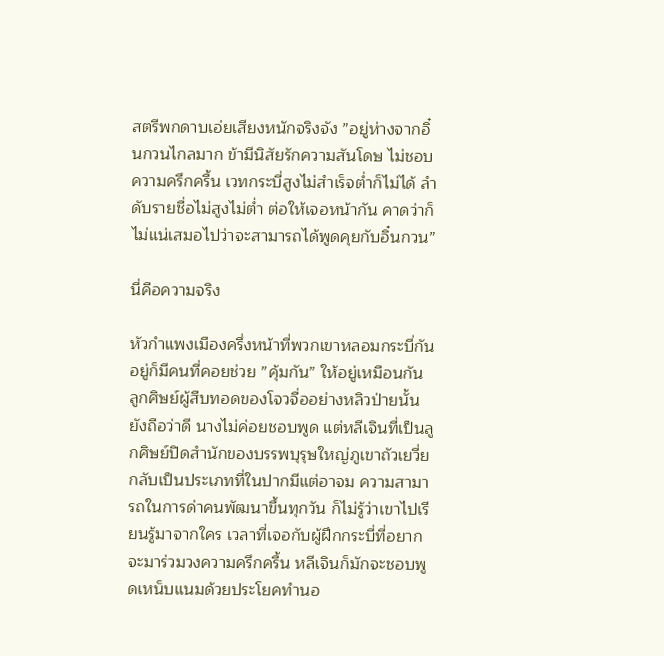สตรีพกดาบเอ่ยเสียงหนักจริงจัง ”อยู่ห่างจากอิ๋นกวนไกลมาก ข้ามีนิสัยรักความสันโดษ ไม่ชอบความครึกครื้น เวทกระบี่สูงไม่สำเร็จต่ำก็ไม่ได้ ลำดับรายชื่อไม่สูงไม่ต่ำ ต่อให้เจอหน้ากัน คาดว่าก็ไม่แน่เสมอไปว่าจะสามารถได้พูดคุยกับอิ๋นกวน”

นี่คือความจริง

หัวกำแพงเมืองครึ่งหน้าที่พวกเขาหลอมกระบี่กันอยู่ก็มีคนที่คอยช่วย ”คุ้มกัน” ให้อยู่เหมือนกัน ลูกศิษย์ผู้สืบทอดของโจวจื่ออย่างหลิวป่ายนั้นยังถือว่าดี นางไม่ค่อยชอบพูด แต่หลีเจินที่เป็นลูกศิษย์ปิดสำนักของบรรพบุรุษใหญ่ภูเขาถัวเยวี่ยกลับเป็นประเภทที่ในปากมีแต่อาจม ความสามารถในการด่าคนพัฒนาขึ้นทุกวัน ก็ไม่รู้ว่าเขาไปเรียนรู้มาจากใคร เวลาที่เจอกับผู้ฝึกกระบี่ที่อยากจะมาร่วมวงความครึกครื้น หลีเจินก็มักจะชอบพูดเหน็บแนมด้วยประโยคทำนอ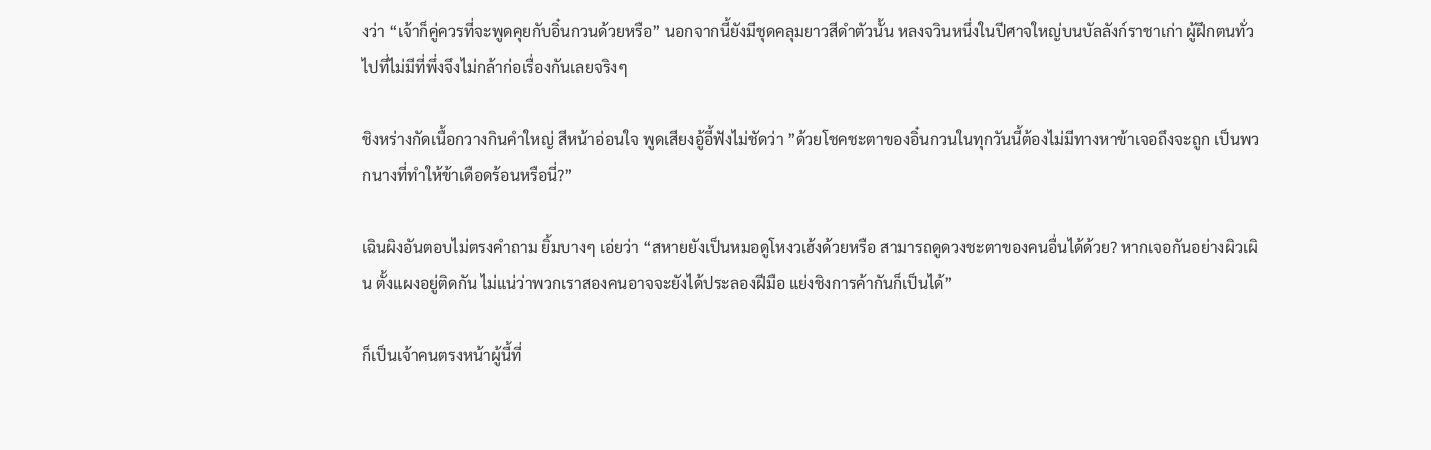งว่า “เจ้าก็คู่ควรที่จะพูดคุยกับอิ๋นกวนด้วยหรือ” นอกจากนี้ยังมีชุดคลุมยาวสีดำตัวนั้น หลงจวินหนึ่งในปีศาจใหญ่บนบัลลังก์ราชาเก่า ผู้ฝึกตนทั่วไปที่ไม่มีที่พึ่งจึงไม่กล้าก่อเรื่องกันเลยจริงๆ

ชิงหร่างกัดเนื้อกวางกินคำใหญ่ สีหน้าอ่อนใจ พูดเสียงอู้อี้ฟังไม่ชัดว่า ”ด้วยโชคชะตาของอิ๋นกวนในทุกวันนี้ต้องไม่มีทางหาข้าเจอถึงจะถูก เป็นพวกนางที่ทำให้ข้าเดือดร้อนหรือนี่?”

เฉินผิงอันตอบไม่ตรงคำถาม ยิ้มบางๆ เอ่ยว่า “สหายยังเป็นหมอดูโหงวเฮ้งด้วยหรือ สามารถดูดวงชะตาของคนอื่นได้ด้วย? หากเจอกันอย่างผิวเผิน ตั้งแผงอยู่ติดกัน ไม่แน่ว่าพวกเราสองคนอาจจะยังได้ประลองฝีมือ แย่งชิงการค้ากันก็เป็นได้”

ก็เป็นเจ้าคนตรงหน้าผู้นี้ที่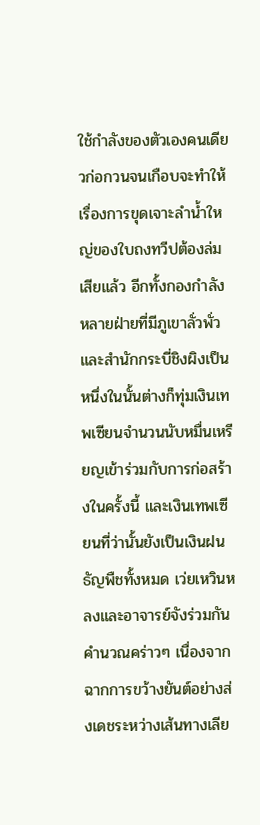ใช้กำลังของตัวเองคนเดียวก่อกวนจนเกือบจะทำให้เรื่องการขุดเจาะลำน้ำใหญ่ของใบถงทวีปต้องล่มเสียแล้ว อีกทั้งกองกำลังหลายฝ่ายที่มีภูเขาลั่วพั่วและสำนักกระบี่ชิงผิงเป็นหนึ่งในนั้นต่างก็ทุ่มเงินเทพเซียนจำนวนนับหมื่นเหรียญเข้าร่วมกับการก่อสร้างในครั้งนี้ และเงินเทพเซียนที่ว่านั้นยังเป็นเงินฝนธัญพืชทั้งหมด เว่ยเหวินหลงและอาจารย์จังร่วมกันคำนวณคร่าวๆ เนื่องจากฉากการขว้างยันต์อย่างส่งเดชระหว่างเส้นทางเลีย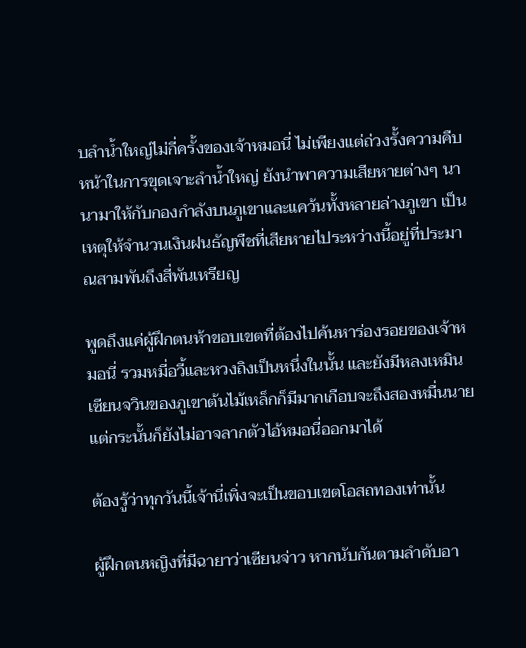บลำน้ำใหญ่ไม่กี่ครั้งของเจ้าหมอนี่ ไม่เพียงแต่ถ่วงรั้งความคืบหน้าในการขุดเจาะลำน้ำใหญ่ ยังนำพาความเสียหายต่างๆ นานามาให้กับกองกำลังบนภูเขาและแคว้นทั้งหลายล่างภูเขา เป็นเหตุให้จำนวนเงินฝนธัญพืชที่เสียหายไประหว่างนี้อยู่ที่ประมาณสามพันถึงสี่พันเหรียญ

พูดถึงแค่ผู้ฝึกตนห้าขอบเขตที่ต้องไปค้นหาร่องรอยของเจ้าหมอนี่ รวมหมี่อวี้และหวงถิงเป็นหนึ่งในนั้น และยังมีหลงเหมินเซียนจวินของภูเขาต้นไม้เหล็กก็มีมากเกือบจะถึงสองหมื่นนาย แต่กระนั้นก็ยังไม่อาจลากตัวไอ้หมอนี่ออกมาได้

ต้องรู้ว่าทุกวันนี้เจ้านี่เพิ่งจะเป็นขอบเขตโอสถทองเท่านั้น

ผู้ฝึกตนหญิงที่มีฉายาว่าเซียนจ่าว หากนับกันตามลำดับอา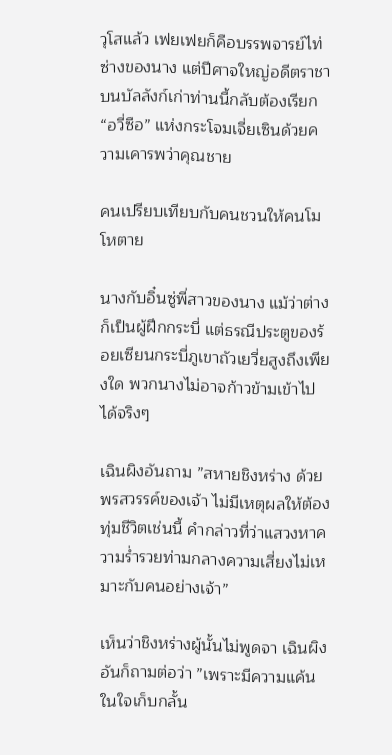วุโสแล้ว เฟยเฟยก็คือบรรพจารย์ไท่ซ่างของนาง แต่ปีศาจใหญ่อดีตราชาบนบัลลังก์เก่าท่านนี้กลับต้องเรียก “อวี่ซือ” แห่งกระโจมเจี่ยเซินด้วยความเคารพว่าคุณชาย

คนเปรียบเทียบกับคนชวนให้คนโมโหตาย

นางกับอิ๋นซู่พี่สาวของนาง แม้ว่าต่างก็เป็นผู้ฝึกกระบี่ แต่ธรณีประตูของร้อยเซียนกระบี่ภูเขาถัวเยวี่ยสูงถึงเพียงใด พวกนางไม่อาจก้าวข้ามเข้าไปได้จริงๆ

เฉินผิงอันถาม ”สหายชิงหร่าง ด้วยพรสวรรค์ของเจ้า ไม่มีเหตุผลให้ต้องทุ่มชีวิตเช่นนี้ คำกล่าวที่ว่าแสวงหาความร่ำรวยท่ามกลางความเสี่ยงไม่เหมาะกับคนอย่างเจ้า”

เห็นว่าชิงหร่างผู้นั้นไม่พูดจา เฉินผิงอันก็ถามต่อว่า ”เพราะมีความแค้น ในใจเก็บกลั้น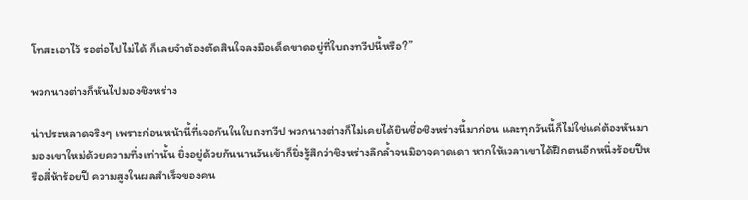โทสะเอาไว้ รอต่อไปไม่ได้ ก็เลยจำต้องตัดสินใจลงมือเด็ดขาดอยู่ที่ใบถงทวีปนี้หรือ?”

พวกนางต่างก็หันไปมองชิงหร่าง

น่าประหลาดจริงๆ เพราะก่อนหน้านี้ที่เจอกันในใบถงทวีป พวกนางต่างก็ไม่เคยได้ยินชื่อชิงหร่างนี้มาก่อน และทุกวันนี้ก็ไม่ใช่แค่ต้องหันมามองเขาใหม่ด้วยความทึ่งเท่านั้น ยิ่งอยู่ด้วยกันนานวันเข้าก็ยิ่งรู้สึกว่าชิงหร่างลึกล้ำจนมิอาจคาดเดา หากให้เวลาเขาได้ฝึกตนอีกหนึ่งร้อยปีหรือสี่ห้าร้อยปี ความสูงในผลสำเร็จของคน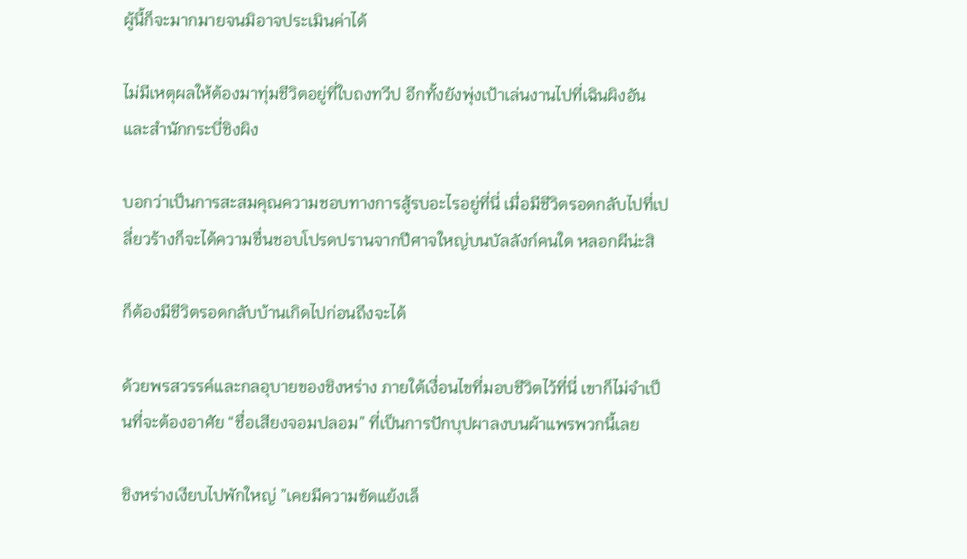ผู้นี้ก็จะมากมายจนมิอาจประเมินค่าได้

ไม่มีเหตุผลให้ต้องมาทุ่มชีวิตอยู่ที่ใบถงทวีป อีกทั้งยังพุ่งเป้าเล่นงานไปที่เฉินผิงอันและสำนักกระบี่ชิงผิง

บอกว่าเป็นการสะสมคุณความชอบทางการสู้รบอะไรอยู่ที่นี่ เมื่อมีชีวิตรอดกลับไปที่เปลี่ยวร้างก็จะได้ความชื่นชอบโปรดปรานจากปีศาจใหญ่บนบัลลังก์คนใด หลอกผีน่ะสิ

ก็ต้องมีชีวิตรอดกลับบ้านเกิดไปก่อนถึงจะได้

ด้วยพรสวรรค์และกลอุบายของชิงหร่าง ภายใต้เงื่อนไขที่มอบชีวิตไว้ที่นี่ เขาก็ไม่จำเป็นที่จะต้องอาศัย “ชื่อเสียงจอมปลอม” ที่เป็นการปักบุปผาลงบนผ้าแพรพวกนี้เลย

ชิงหร่างเงียบไปพักใหญ่ ”เคยมีความขัดแย้งเล็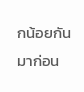กน้อยกันมาก่อน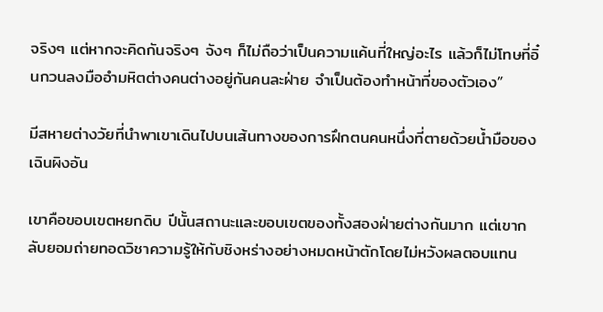จริงๆ แต่หากจะคิดกันจริงๆ จังๆ ก็ไม่ถือว่าเป็นความแค้นที่ใหญ่อะไร แล้วก็ไม่โทษที่อิ๋นกวนลงมืออำมหิตต่างคนต่างอยู่กันคนละฝ่าย จำเป็นต้องทำหน้าที่ของตัวเอง”

มีสหายต่างวัยที่นำพาเขาเดินไปบนเส้นทางของการฝึกตนคนหนึ่งที่ตายด้วยน้ำมือของเฉินผิงอัน

เขาคือขอบเขตหยกดิบ ปีนั้นสถานะและขอบเขตของทั้งสองฝ่ายต่างกันมาก แต่เขากลับยอมถ่ายทอดวิชาความรู้ให้กับชิงหร่างอย่างหมดหน้าตักโดยไม่หวังผลตอบแทน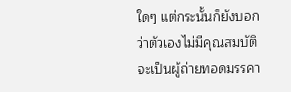ใดๆ แต่กระนั้นก็ยังบอกว่าตัวเองไม่มีคุณสมบัติจะเป็นผู้ถ่ายทอดมรรคา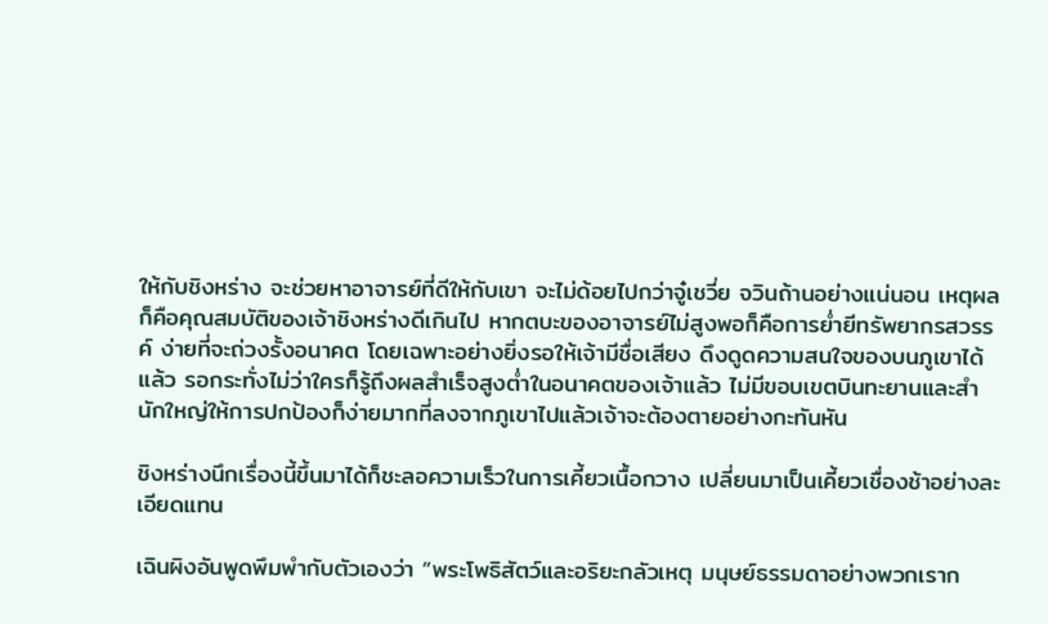ให้กับชิงหร่าง จะช่วยหาอาจารย์ที่ดีให้กับเขา จะไม่ด้อยไปกว่าจู๋เชวี่ย จวินถ้านอย่างแน่นอน เหตุผลก็คือคุณสมบัติของเจ้าชิงหร่างดีเกินไป หากตบะของอาจารย์ไม่สูงพอก็คือการย่ำยีทรัพยากรสวรรค์ ง่ายที่จะถ่วงรั้งอนาคต โดยเฉพาะอย่างยิ่งรอให้เจ้ามีชื่อเสียง ดึงดูดความสนใจของบนภูเขาได้แล้ว รอกระทั่งไม่ว่าใครก็รู้ถึงผลสำเร็จสูงต่ำในอนาคตของเจ้าแล้ว ไม่มีขอบเขตบินทะยานและสำนักใหญ่ให้การปกป้องก็ง่ายมากที่ลงจากภูเขาไปแล้วเจ้าจะต้องตายอย่างกะทันหัน

ชิงหร่างนึกเรื่องนี้ขึ้นมาได้ก็ชะลอความเร็วในการเคี้ยวเนื้อกวาง เปลี่ยนมาเป็นเคี้ยวเชื่องช้าอย่างละเอียดแทน

เฉินผิงอันพูดพึมพำกับตัวเองว่า ”พระโพธิสัตว์และอริยะกลัวเหตุ มนุษย์ธรรมดาอย่างพวกเราก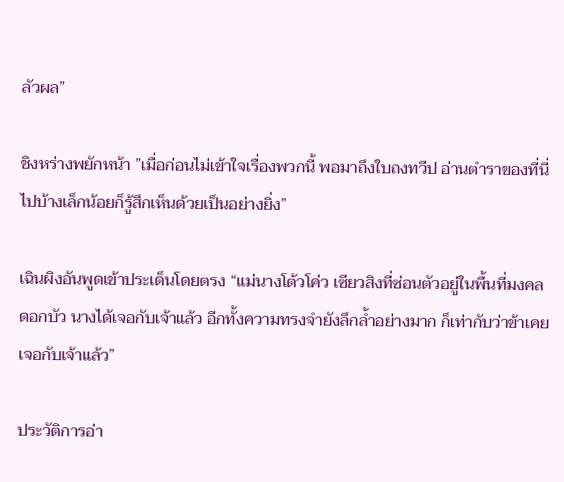ลัวผล”

ชิงหร่างพยักหน้า ”เมื่อก่อนไม่เข้าใจเรื่องพวกนี้ พอมาถึงใบถงทวีป อ่านตำราของที่นี่ไปบ้างเล็กน้อยก็รู้สึกเห็นด้วยเป็นอย่างยิ่ง”

เฉินผิงอันพูดเข้าประเด็นโดยตรง “แม่นางโต้วโค่ว เซียวสิงที่ซ่อนตัวอยู่ในพื้นที่มงคลดอกบัว นางได้เจอกับเจ้าแล้ว อีกทั้งความทรงจำยังลึกล้ำอย่างมาก ก็เท่ากับว่าข้าเคยเจอกับเจ้าแล้ว”

ประวัติการอ่า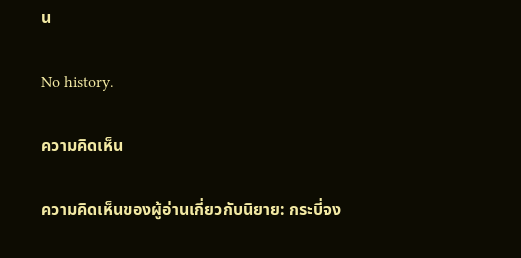น

No history.

ความคิดเห็น

ความคิดเห็นของผู้อ่านเกี่ยวกับนิยาย: กระบี่จง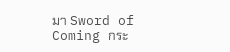มา Sword of Coming กระ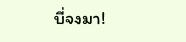บี่จงมา!